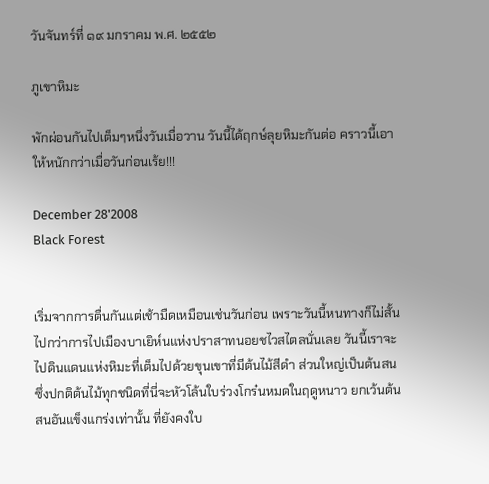วันจันทร์ที่ ๑๙ มกราคม พ.ศ. ๒๕๕๒

ภูเขาหิมะ

พักผ่อนกันไปเต็มๆหนึ่งวันเมื่อวาน วันนี้ได้ฤกษ์ลุยหิมะกันต่อ คราวนี้เอาให้หนักกว่าเมื่อวันก่อนเร้ย!!!

December 28'2008
Black Forest


เริ่มจากการตื่นกันแต่เช้ามืดเหมือนเช่นวันก่อน เพราะวันนี้หนทางก็ไม่สั้นไปกว่าการไปเมืองบาเยิห์นแห่งปราสาทนอยชไวสไตลนั่นเลย วันนี้เราจะไปดินแดนแห่งหิมะที่เต็มไปด้วยขุนเขาที่มีต้นไม้สีดำ ส่วนใหญ่เป็นต้นสน ซึ่งปกติต้นไม้ทุกชนิดที่นี่จะหัวโล้นใบร่วงโกร๋นหมดในฤดูหนาว ยกเว้นต้นสนอันแข็งแกร่งเท่านั้น ที่ยังคงใบ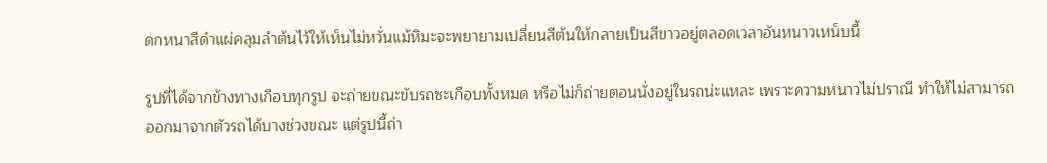ดกหนาสีดำแผ่คลุมลำต้นไว้ให้เห็นไม่หวั่นแม้หิมะจะพยายามเปลี่ยนสีต้นให้กลายเป็นสีขาวอยู่ตลอดเวลาอันหนาวเหน็บนี้

รูปที่ได้จากข้างทางเกือบทุกรูป จะถ่ายขณะขับรถซะเกือบทั้งหมด หรือไม่ก็ถ่ายตอนนั่งอยู่ในรถน่ะแหละ เพราะความหนาวไม่ปราณี ทำให้ไม่สามารถออกมาจากตัวรถได้บางช่วงขณะ แต่รูปนี้ถ่า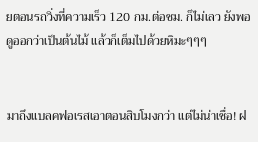ยตอนรถวิ่งที่ความเร็ว 120 กม.ต่อชม. ก็ไม่เลว ยังพอดูออกว่าเป็นต้นไม้ แล้วก็เต็มไปด้วยหิมะๆๆๆ


มาถึงแบลคฟอเรสเอาตอนสิบโมงกว่า แต่ไม่น่าเชื่อ! ฝ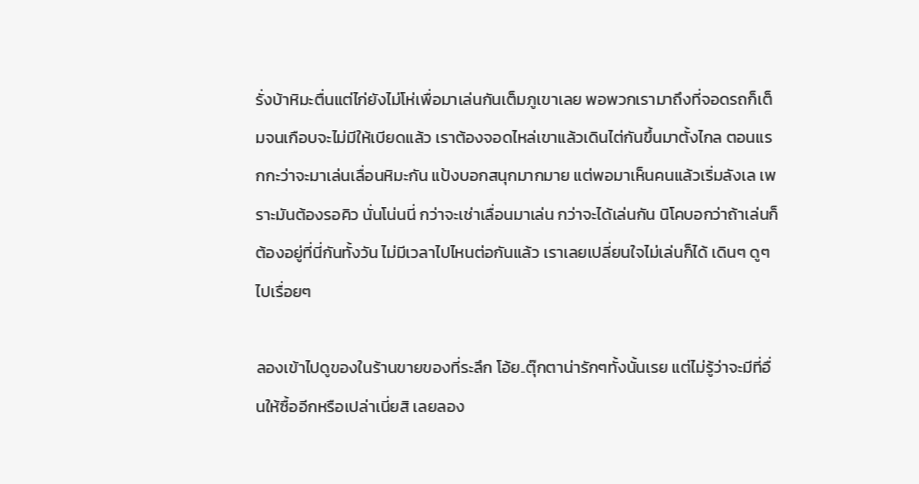รั่งบ้าหิมะตื่นแต่ไก่ยังไม่โห่เพื่อมาเล่นกันเต็มภูเขาเลย พอพวกเรามาถึงที่จอดรถก็เต็มจนเกือบจะไม่มีให้เบียดแล้ว เราต้องจอดไหล่เขาแล้วเดินไต่กันขึ้นมาตั้งไกล ตอนแรกกะว่าจะมาเล่นเลื่อนหิมะกัน แป้งบอกสนุกมากมาย แต่พอมาเห็นคนแล้วเริ่มลังเล เพราะมันต้องรอคิว นั่นโน่นนี่ กว่าจะเช่าเลื่อนมาเล่น กว่าจะได้เล่นกัน นิโคบอกว่าถ้าเล่นก็ต้องอยู่ที่นี่กันทั้งวัน ไม่มีเวลาไปไหนต่อกันแล้ว เราเลยเปลี่ยนใจไม่เล่นก็ได้ เดินๆ ดูๆ ไปเรื่อยๆ

ลองเข้าไปดูของในร้านขายของที่ระลึก โอ้ย..ตุ๊กตาน่ารักๆทั้งนั้นเรย แต่ไม่รู้ว่าจะมีที่อื่นให้ซื้ออีกหรือเปล่าเนี่ยสิ เลยลอง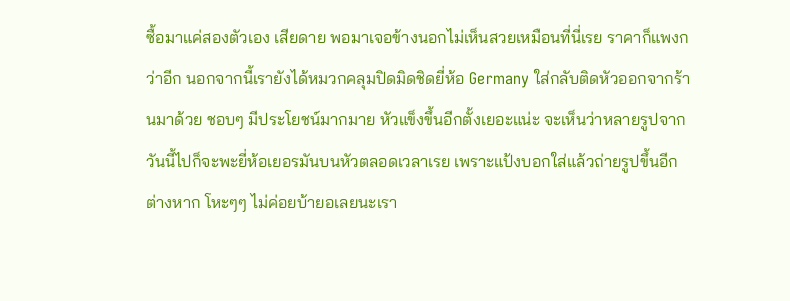ซื้อมาแค่สองตัวเอง เสียดาย พอมาเจอข้างนอกไม่เห็นสวยเหมือนที่นี่เรย ราคาก็แพงกว่าอีก นอกจากนี้เรายังได้หมวกคลุมปิดมิดชิดยี่ห้อ Germany ใส่กลับติดหัวออกจากร้านมาด้วย ชอบๆ มีประโยชน์มากมาย หัวแข็งขึ้นอีกตั้งเยอะแน่ะ จะเห็นว่าหลายรูปจากวันนี้ไปก็จะพะยี่ห้อเยอรมันบนหัวตลอดเวลาเรย เพราะแป้งบอกใส่แล้วถ่ายรูปขึ้นอีกต่างหาก โหะๆๆ ไม่ค่อยบ้ายอเลยนะเรา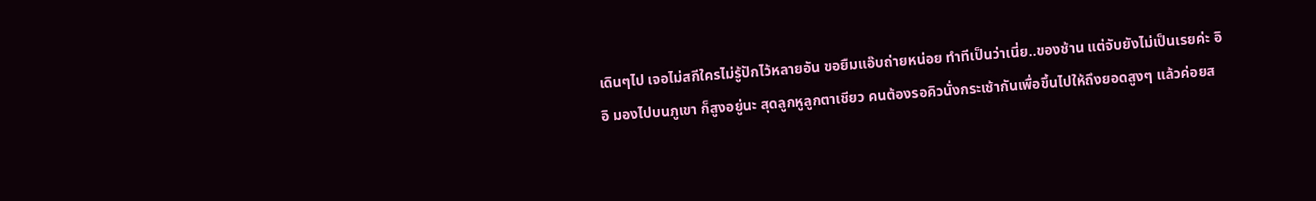เดินๆไป เจอไม่สกีใครไม่รู้ปักไว้หลายอัน ขอยืมแอ๊บถ่ายหน่อย ทำทีเป็นว่าเนี่ย..ของช้าน แต่จับยังไม่เป็นเรยค่ะ อิอิ มองไปบนภูเขา ก็สูงอยู่นะ สุดลูกหูลูกตาเชียว คนต้องรอคิวนั่งกระเช้ากันเพื่อขึ้นไปให้ถึงยอดสูงๆ แล้วค่อยส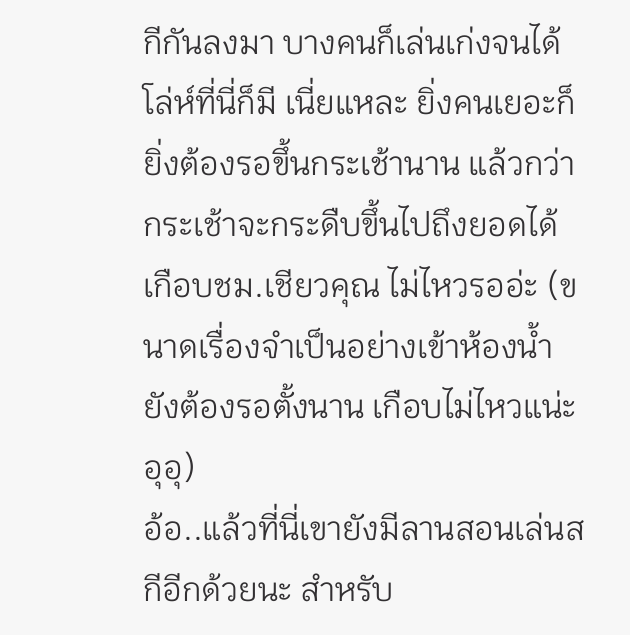กีกันลงมา บางคนก็เล่นเก่งจนได้โล่ห์ที่นี่ก็มี เนี่ยแหละ ยิ่งคนเยอะก็ยิ่งต้องรอขึ้นกระเช้านาน แล้วกว่ากระเช้าจะกระดืบขึ้นไปถึงยอดได้ เกือบชม.เชียวคุณ ไม่ไหวรออ่ะ (ขนาดเรื่องจำเป็นอย่างเข้าห้องน้ำ ยังต้องรอตั้งนาน เกือบไม่ไหวแน่ะ อุอุ)
อ้อ..แล้วที่นี่เขายังมีลานสอนเล่นสกีอีกด้วยนะ สำหรับ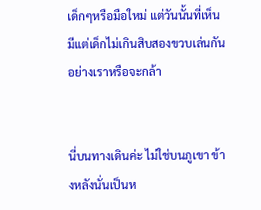เด็กๆหรือมือใหม่ แต่วันนั้นที่เห็นมีแต่เด็กไม่เกินสิบสองขวบเล่นกัน อย่างเราหรือจะกล้า


นี่บนทางเดินค่ะ ไม่ใช่บนภูเขา ข้างหลังนั่นเป็นห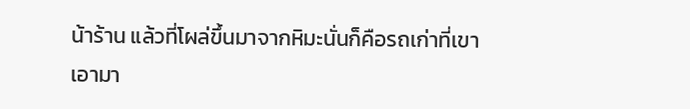น้าร้าน แล้วที่โผล่ขึ้นมาจากหิมะนั่นก็คือรถเก่าที่เขาเอามา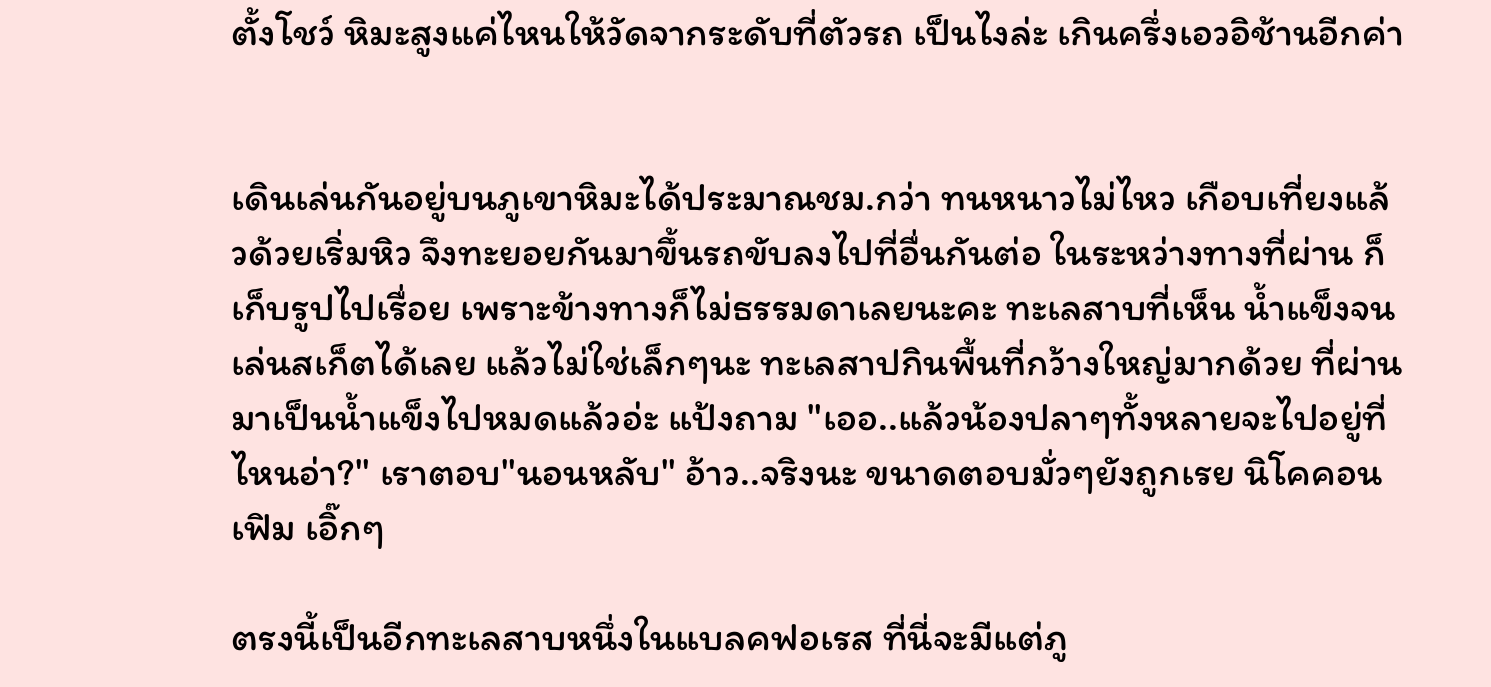ตั้งโชว์ หิมะสูงแค่ไหนให้วัดจากระดับที่ตัวรถ เป็นไงล่ะ เกินครึ่งเอวอิช้านอีกค่า


เดินเล่นกันอยู่บนภูเขาหิมะได้ประมาณชม.กว่า ทนหนาวไม่ไหว เกือบเที่ยงแล้วด้วยเริ่มหิว จึงทะยอยกันมาขึ้นรถขับลงไปที่อื่นกันต่อ ในระหว่างทางที่ผ่าน ก็เก็บรูปไปเรื่อย เพราะข้างทางก็ไม่ธรรมดาเลยนะคะ ทะเลสาบที่เห็น น้ำแข็งจนเล่นสเก็ตได้เลย แล้วไม่ใช่เล็กๆนะ ทะเลสาปกินพื้นที่กว้างใหญ่มากด้วย ที่ผ่านมาเป็นน้ำแข็งไปหมดแล้วอ่ะ แป้งถาม "เออ..แล้วน้องปลาๆทั้งหลายจะไปอยู่ที่ไหนอ่า?" เราตอบ"นอนหลับ" อ้าว..จริงนะ ขนาดตอบมั่วๆยังถูกเรย นิโคคอนเฟิม เอิ๊กๆ

ตรงนี้เป็นอีกทะเลสาบหนึ่งในแบลคฟอเรส ที่นี่จะมีแต่ภู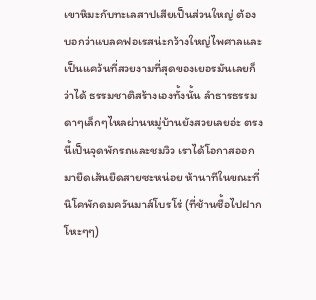เขาหิมะกับทะเลสาปเสียเป็นส่วนใหญ่ ต้องบอกว่าแบลคฟอเรสน่ะกว้างใหญ่ไพศาลและเป็นแคว้นที่สวยงามที่สุดของเยอรมันเลยก็ว่าได้ ธรรมชาติสร้างเองทั้งนั้น ลำธารธรรมดาๆเล็กๆไหลผ่านหมู่บ้านยังสวยเลยอ่ะ ตรงนี้เป็นจุดพักรถและชมวิว เราได้โอกาสออกมายืดเส้นยืดสายซะหน่อย ห้านาทีในขณะที่นิโคพักดมควันมาส์โบรโร่ (ที่ช้านซื้อไปฝาก โหะๆๆ)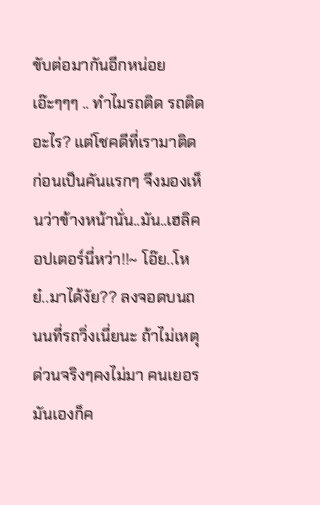ขับต่อมากันอีกหน่อย เอ๊ะๆๆๆ .. ทำไมรถติด รถติดอะไร? แต่โชคดีที่เรามาติดก่อนเป็นคันแรกๆ จึงมองเห็นว่าข้างหน้านั่น..มัน..เฮลิคอปเตอร์นี่หว่า!!~ โอ๊ย..โหย๋..มาได้งัย?? ลงจอดบนถนนที่รถวิ่งเนี่ยนะ ถ้าไม่เหตุด่วนจริงๆคงไม่มา คนเยอรมันเองก็ค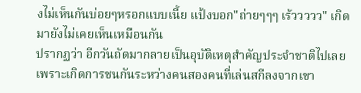งไม่เห็นกันบ่อยๆหรอกแบบเนี้ย แป้งบอก"ถ่ายๆๆๆ เร้ววววว" เกิดมายังไม่เคยเห็นเหมือนกัน
ปรากฏว่า อีกวันถัดมากลายเป็นอุบัติเหตุสำคัญประจำชาติไปเลย เพราะเกิดการชนกันระหว่างคนสองคนที่เล่นสกีลงจากเขา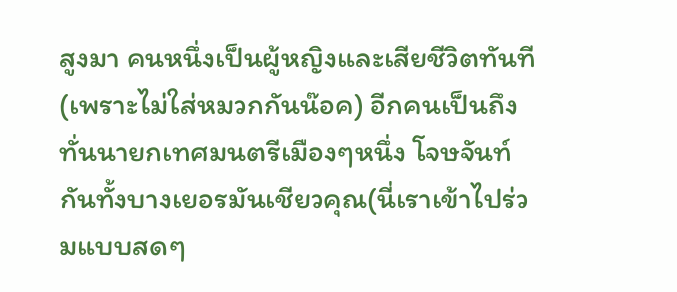สูงมา คนหนึ่งเป็นผู้หญิงและเสียชีวิตทันที(เพราะไม่ใส่หมวกกันน๊อค) อีกคนเป็นถึงทั่นนายกเทศมนตรีเมืองๆหนึ่ง โจษจันท์กันทั้งบางเยอรมันเชียวคุณ(นี่เราเข้าไปร่วมแบบสดๆ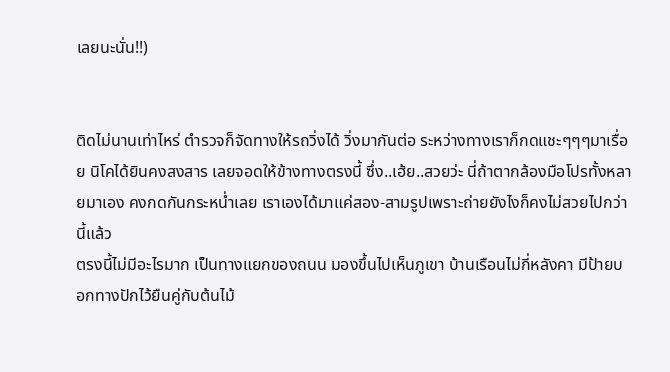เลยนะนั่น!!)


ติดไม่นานเท่าไหร่ ตำรวจก็จัดทางให้รถวิ่งได้ วิ่งมากันต่อ ระหว่างทางเราก็กดแชะๆๆๆมาเรื่อย นิโคได้ยินคงสงสาร เลยจอดให้ข้างทางตรงนี้ ซึ่ง..เฮ้ย..สวยว่ะ นี่ถ้าตากล้องมือโปรทั้งหลายมาเอง คงกดกันกระหน่ำเลย เราเองได้มาแค่สอง-สามรูปเพราะถ่ายยังไงก็คงไม่สวยไปกว่านี้แล้ว
ตรงนี้ไม่มีอะไรมาก เป็นทางแยกของถนน มองขึ้นไปเห็นภูเขา บ้านเรือนไม่กี่หลังคา มีป้ายบอกทางปักไว้ยืนคู่กับต้นไม้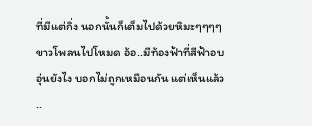ที่มีแต่กิ่ง นอกนั้นก็เต็มไปด้วยหิมะๆๆๆๆ ขาวโพลนไปโหมด อ้อ..มีท้องฟ้าที่สีฟ้าอบอุ่นยังไง บอกไม่ถูกเหมือนกัน แต่เห็นแล้ว ..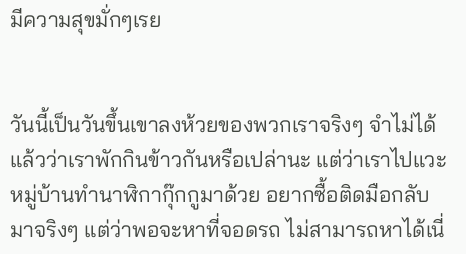มีความสุขมั่กๆเรย


วันนี้เป็นวันขึ้นเขาลงห้วยของพวกเราจริงๆ จำไม่ได้แล้วว่าเราพักกินข้าวกันหรือเปล่านะ แต่ว่าเราไปแวะหมู่บ้านทำนาฬิกากุ๊กกูมาด้วย อยากซื้อติดมือกลับมาจริงๆ แต่ว่าพอจะหาที่จอดรถ ไม่สามารถหาได้เนี่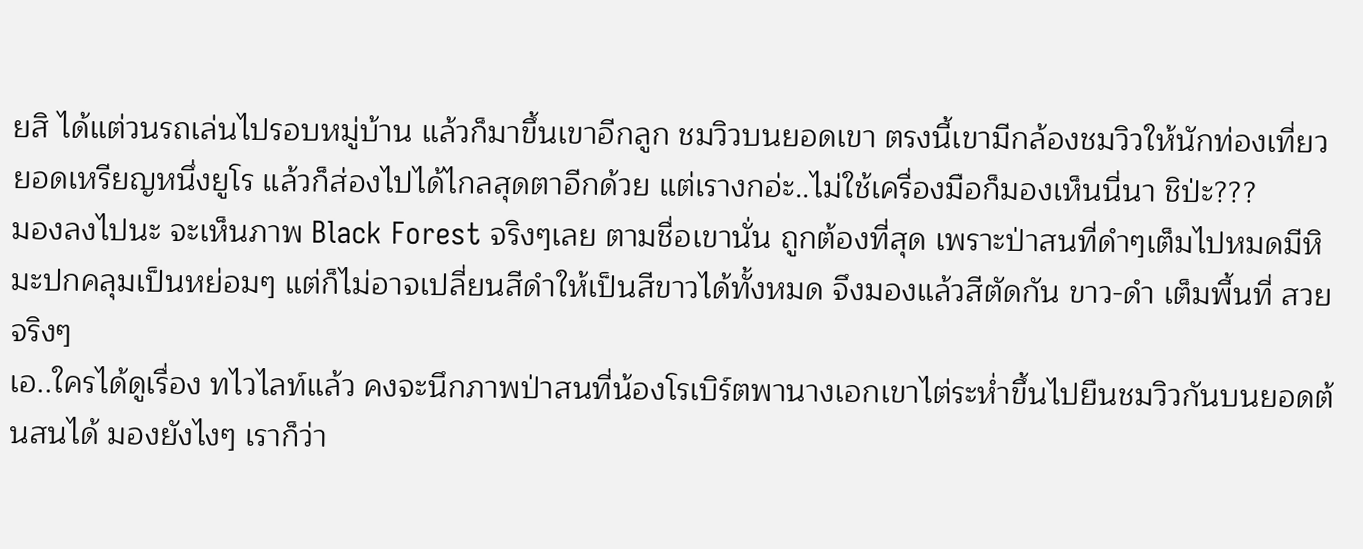ยสิ ได้แต่วนรถเล่นไปรอบหมู่บ้าน แล้วก็มาขึ้นเขาอีกลูก ชมวิวบนยอดเขา ตรงนี้เขามีกล้องชมวิวให้นักท่องเที่ยวยอดเหรียญหนึ่งยูโร แล้วก็ส่องไปได้ไกลสุดตาอีกด้วย แต่เรางกอ่ะ..ไม่ใช้เครื่องมือก็มองเห็นนี่นา ชิป่ะ???
มองลงไปนะ จะเห็นภาพ Black Forest จริงๆเลย ตามชื่อเขานั่น ถูกต้องที่สุด เพราะป่าสนที่ดำๆเต็มไปหมดมีหิมะปกคลุมเป็นหย่อมๆ แต่ก็ไม่อาจเปลี่ยนสีดำให้เป็นสีขาวได้ทั้งหมด จึงมองแล้วสีตัดกัน ขาว-ดำ เต็มพี้นที่ สวยจริงๆ
เอ..ใครได้ดูเรื่อง ทไวไลท์แล้ว คงจะนึกภาพป่าสนที่น้องโรเบิร์ตพานางเอกเขาไต่ระห่ำขึ้นไปยืนชมวิวกันบนยอดต้นสนได้ มองยังไงๆ เราก็ว่า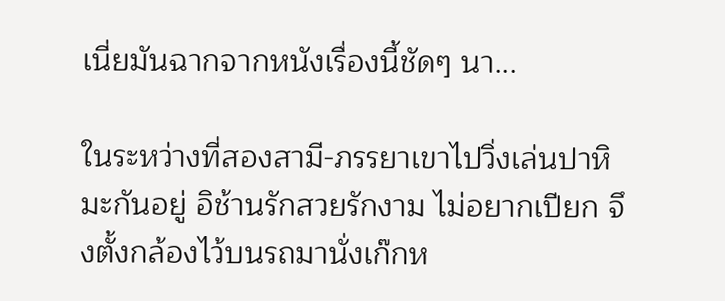เนี่ยมันฉากจากหนังเรื่องนี้ชัดๆ นา...

ในระหว่างที่สองสามี-ภรรยาเขาไปวิ่งเล่นปาหิมะกันอยู่ อิช้านรักสวยรักงาม ไม่อยากเปียก จึงตั้งกล้องไว้บนรถมานั่งเก๊กห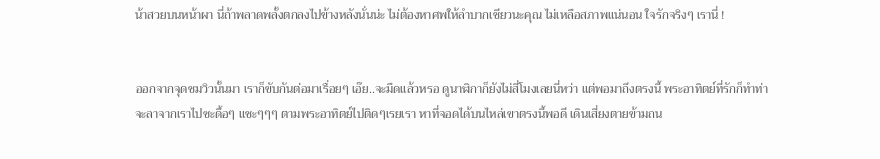น้าสวยบนหน้าผา นี่ถ้าพลาดพลั้งตกลงไปข้างหลังนั่นน่ะ ไม่ต้องหาศพให้ลำบากเชียวนะคุณ ไม่เหลือสภาพแน่นอน ใจรักจริงๆ เรานี่ !


ออกจากจุดชมวิวนั้นมา เราก็ขับกันต่อมาเรื่อยๆ เอ๊ย..จะมืดแล้วหรอ ดูนาฬิกาก็ยังไม่สี่โมงเลยนี่หว่า แต่พอมาถึงตรงนี้ พระอาทิตย์ที่รักก็ทำท่าจะลาจากเราไปซะดื้อๆ แชะๆๆๆ ตามพระอาทิตย์ไปติดๆเรยเรา หาที่จอดได้บนไหล่เขาตรงนี้พอดี เดินเสี่ยงตายข้ามถน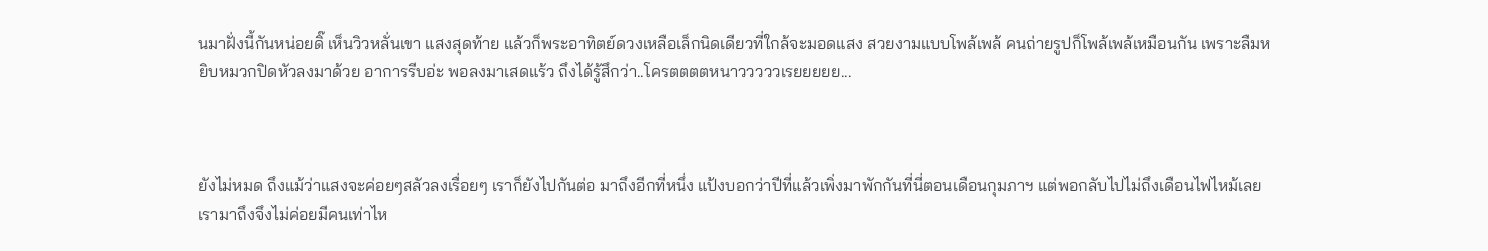นมาฝั่งนี้กันหน่อยดิ๊ เห็นวิวหลั่นเขา แสงสุดท้าย แล้วก็พระอาทิตย์ดวงเหลือเล็กนิดเดียวที่ใกล้จะมอดแสง สวยงามแบบโพล้เพล้ คนถ่ายรูปก็โพล้เพล้เหมือนกัน เพราะลืมหยิบหมวกปิดหัวลงมาด้วย อาการรีบอ่ะ พอลงมาเสดแร้ว ถึงได้รู้สึกว่า..โครตตตตหนาวววววเรยยยยย...



ยังไม่หมด ถึงแม้ว่าแสงจะค่อยๆสลัวลงเรื่อยๆ เราก็ยังไปกันต่อ มาถึงอีกที่หนึ่ง แป้งบอกว่าปีที่แล้วเพิ่งมาพักกันที่นี่ตอนเดือนกุมภาฯ แต่พอกลับไปไม่ถึงเดือนไฟไหม้เลย เรามาถึงจึงไม่ค่อยมีคนเท่าไห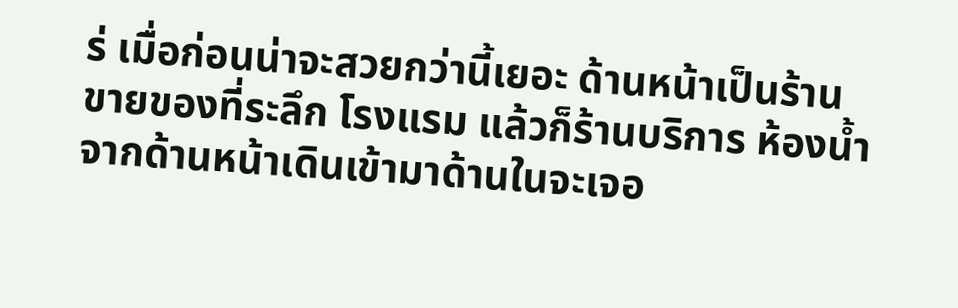ร่ เมื่อก่อนน่าจะสวยกว่านี้เยอะ ด้านหน้าเป็นร้านขายของที่ระลึก โรงแรม แล้วก็ร้านบริการ ห้องน้ำ
จากด้านหน้าเดินเข้ามาด้านในจะเจอ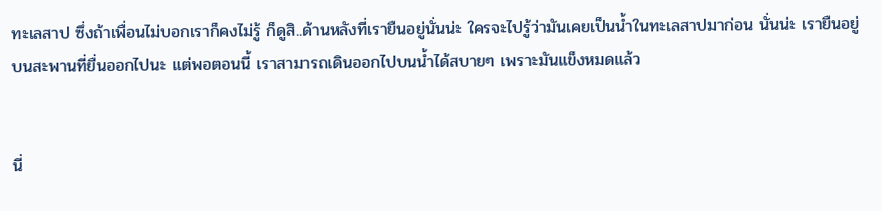ทะเลสาป ซึ่งถ้าเพื่อนไม่บอกเราก็คงไม่รู้ ก็ดูสิ..ด้านหลังที่เรายืนอยู่นั่นน่ะ ใครจะไปรู้ว่ามันเคยเป็นน้ำในทะเลสาปมาก่อน นั่นน่ะ เรายืนอยู่บนสะพานที่ยื่นออกไปนะ แต่พอตอนนี้ เราสามารถเดินออกไปบนน้ำได้สบายๆ เพราะมันแข็งหมดแล้ว


นี่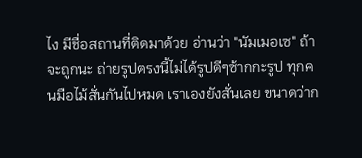ไง มีชื่อสถานที่ติดมาด้วย อ่านว่า "นัมเมอเซ" ถ้าจะถูกนะ ถ่ายรูปตรงนี้ไม่ได้รูปดีๆซ้ากกะรูป ทุกคนมือไม้สั่นกันไปหมด เราเองยังสั่นเลย ขนาดว่าก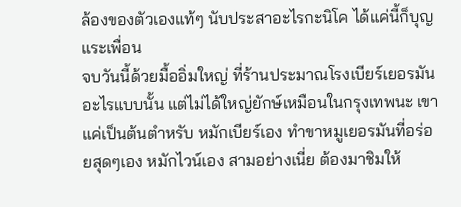ล้องของตัวเองแท้ๆ นับประสาอะไรกะนิโค ได้แค่นี้ก็บุญแระเพื่อน
จบวันนี้ด้วยมื้ออิ่มใหญ่ ที่ร้านประมาณโรงเบียร์เยอรมันอะไรแบบนั้น แต่ไม่ได้ใหญ่ยักษ์เหมือนในกรุงเทพนะ เขาแค่เป็นต้นตำหรับ หมักเบียร์เอง ทำขาหมูเยอรมันที่อร่อยสุดๆเอง หมักไวน์เอง สามอย่างเนี่ย ต้องมาชิมให้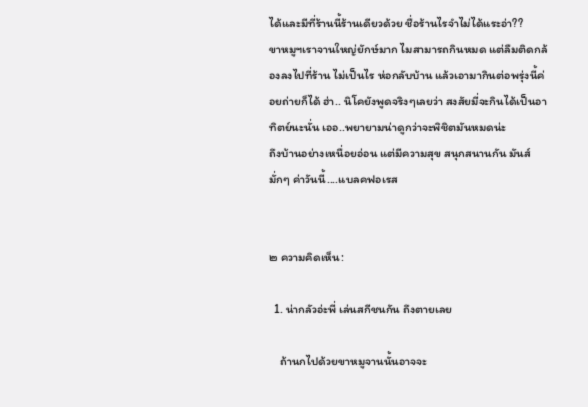ได้และมีที่ร้านนี้ร้านเดียวด้วย ชื่อร้านไรจำไม่ได้แระอ่า??
ขาหมูฯเราจานใหญ่ยักษ์มาก ไมสามารถกินหมด แต่ลืมติดกล้องลงไปที่ร้าน ไม่เป็นไร ห่อกลับบ้าน แล้วเอามากินต่อพรุ่งนี้ค่อยถ่ายก็ได้ ฮ่า.. นิโคยังพูดจริงๆเลยว่า สงสัยมี่จะกินได้เป็นอาทิตย์นะนั่น เออ..พยายามน่าดูกว่าจะพิชิตมันหมดน่ะ
ถึงบ้านอย่างเหนื่อยอ่อน แต่มีความสุข สนุกสนานกัน มันส์มั่กๆ ค่าวันนี้....แบลคฟอเรส


๒ ความคิดเห็น:

  1. น่ากลัวอ่ะพี่ เล่นสกีชนกัน ถึงตายเลย

    ถ้านกไปด้วยขาหมูจานนั้นอาจจะ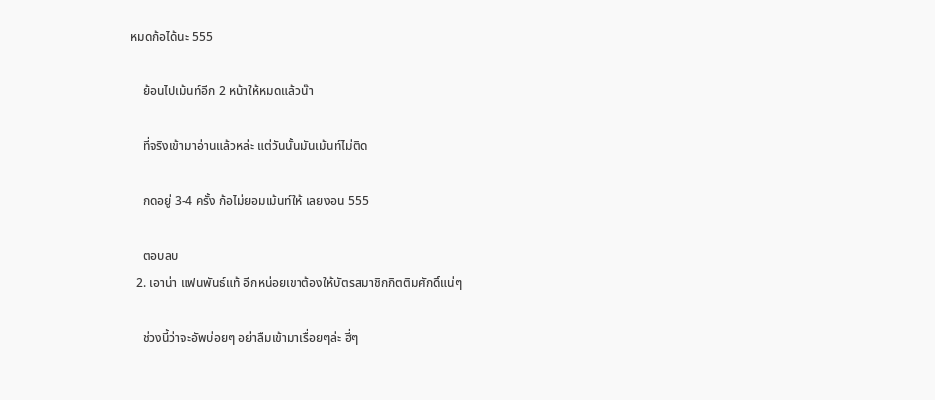หมดก้อได้นะ 555

    ย้อนไปเม้นท์อีก 2 หน้าให้หมดแล้วน๊า

    ที่จริงเข้ามาอ่านแล้วหล่ะ แต่วันนั้นมันเม้นท์ไม่ติด

    กดอยู่ 3-4 ครั้ง ก้อไม่ยอมเม้นท์ให้ เลยงอน 555

    ตอบลบ
  2. เอาน่า แฟนพันธ์แท้ อีกหน่อยเขาต้องให้บัตรสมาชิกกิตติมศักดิ์แน่ๆ

    ช่วงนี้ว่าจะอัพบ่อยๆ อย่าลืมเข้ามาเรื่อยๆล่ะ ฮี่ๆ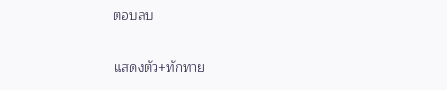ตอบลบ

แสดงตัว+ทักทาย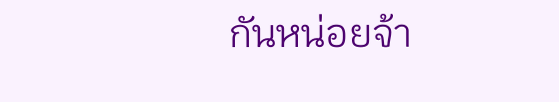กันหน่อยจ้า